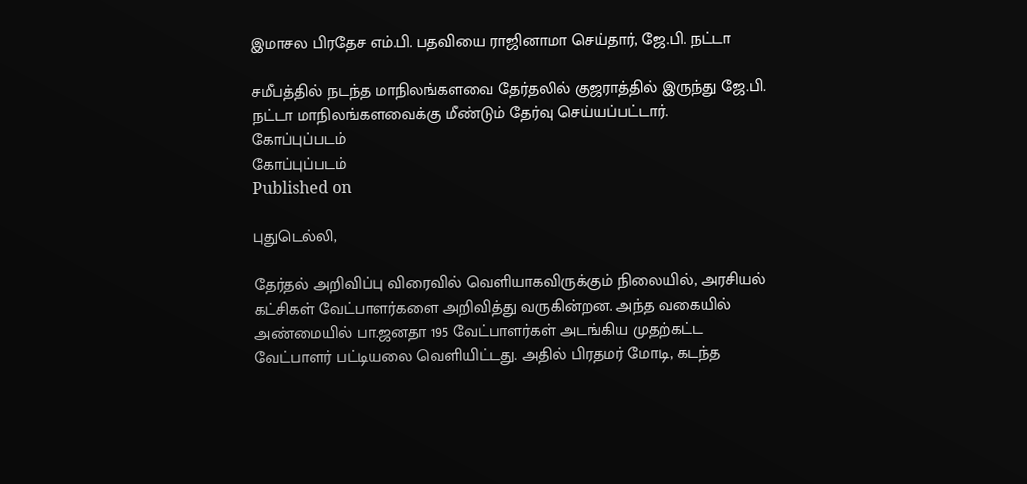இமாசல பிரதேச எம்.பி. பதவியை ராஜினாமா செய்தார், ஜே.பி. நட்டா

சமீபத்தில் நடந்த மாநிலங்களவை தேர்தலில் குஜராத்தில் இருந்து ஜே.பி. நட்டா மாநிலங்களவைக்கு மீண்டும் தேர்வு செய்யப்பட்டார்.
கோப்புப்படம்
கோப்புப்படம்
Published on

புதுடெல்லி,

தேர்தல் அறிவிப்பு விரைவில் வெளியாகவிருக்கும் நிலையில், அரசியல் கட்சிகள் வேட்பாளர்களை அறிவித்து வருகின்றன. அந்த வகையில் அண்மையில் பா.ஜனதா 195 வேட்பாளர்கள் அடங்கிய முதற்கட்ட வேட்பாளர் பட்டியலை வெளியிட்டது. அதில் பிரதமர் மோடி, கடந்த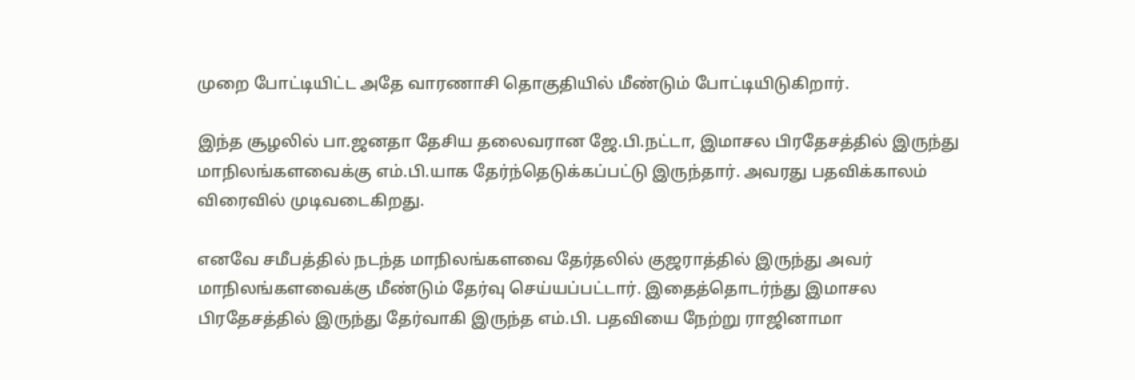முறை போட்டியிட்ட அதே வாரணாசி தொகுதியில் மீண்டும் போட்டியிடுகிறார்.

இந்த சூழலில் பா.ஜனதா தேசிய தலைவரான ஜே.பி.நட்டா, இமாசல பிரதேசத்தில் இருந்து மாநிலங்களவைக்கு எம்.பி.யாக தேர்ந்தெடுக்கப்பட்டு இருந்தார். அவரது பதவிக்காலம் விரைவில் முடிவடைகிறது.

எனவே சமீபத்தில் நடந்த மாநிலங்களவை தேர்தலில் குஜராத்தில் இருந்து அவர் மாநிலங்களவைக்கு மீண்டும் தேர்வு செய்யப்பட்டார். இதைத்தொடர்ந்து இமாசல பிரதேசத்தில் இருந்து தேர்வாகி இருந்த எம்.பி. பதவியை நேற்று ராஜினாமா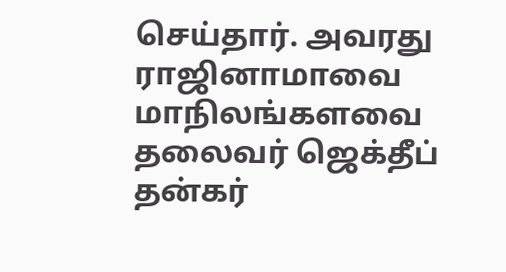செய்தார். அவரது ராஜினாமாவை மாநிலங்களவை தலைவர் ஜெக்தீப் தன்கர்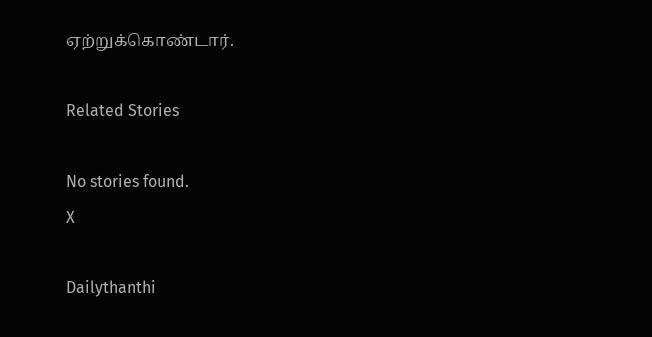ஏற்றுக்கொண்டார்.

Related Stories

No stories found.
X

Dailythanthi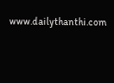www.dailythanthi.com